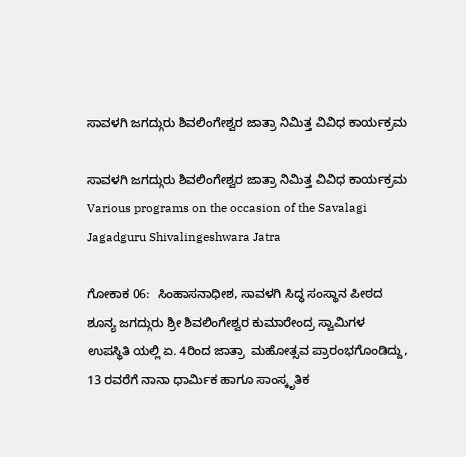ಸಾವಳಗಿ ಜಗದ್ಗುರು ಶಿವಲಿಂಗೇಶ್ವರ ಜಾತ್ರಾ ನಿಮಿತ್ತ ವಿವಿಧ ಕಾರ್ಯಕ್ರಮ

ಸಾವಳಗಿ ಜಗದ್ಗುರು ಶಿವಲಿಂಗೇಶ್ವರ ಜಾತ್ರಾ ನಿಮಿತ್ತ ವಿವಿಧ ಕಾರ್ಯಕ್ರಮ Various programs on the occasion of the Savalagi Jagadguru Shivalingeshwara Jatra

ಗೋಕಾಕ 06:  ಸಿಂಹಾಸನಾಧೀಶ, ಸಾವಳಗಿ ಸಿದ್ಧ ಸಂಸ್ಥಾನ ಪೀಠದ ಶೂನ್ಯ ಜಗದ್ಗುರು ಶ್ರೀ ಶಿವಲಿಂಗೇಶ್ವರ ಕುಮಾರೇಂದ್ರ ಸ್ವಾಮಿಗಳ ಉಪಸ್ಥಿತಿ ಯಲ್ಲಿ ಏ. 4ರಿಂದ ಜಾತ್ರಾ  ಮಹೋತ್ಸವ ಪ್ರಾರಂಭಗೊಂಡಿದ್ದು, 13 ರವರೆಗೆ ನಾನಾ ಧಾರ್ಮಿಕ ಹಾಗೂ ಸಾಂಸ್ಕೃತಿಕ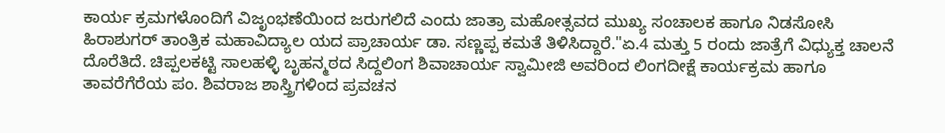ಕಾರ್ಯ ಕ್ರಮಗಳೊಂದಿಗೆ ವಿಜೃಂಭಣೆಯಿಂದ ಜರುಗಲಿದೆ ಎಂದು ಜಾತ್ರಾ ಮಹೋತ್ಸವದ ಮುಖ್ಯ ಸಂಚಾಲಕ ಹಾಗೂ ನಿಡಸೋಸಿ ಹಿರಾಶುಗರ್ ತಾಂತ್ರಿಕ ಮಹಾವಿದ್ಯಾಲ ಯದ ಪ್ರಾಚಾರ್ಯ ಡಾ. ಸಣ್ಣಪ್ಪ ಕಮತೆ ತಿಳಿಸಿದ್ದಾರೆ."ಏ.4 ಮತ್ತು 5 ರಂದು ಜಾತ್ರೆಗೆ ವಿಧ್ಯುಕ್ತ ಚಾಲನೆ ದೊರೆತಿದೆ. ಚಿಪ್ಪಲಕಟ್ಟಿ ಸಾಲಹಳ್ಳಿ ಬೃಹನ್ಮಠದ ಸಿದ್ದಲಿಂಗ ಶಿವಾಚಾರ್ಯ ಸ್ವಾಮೀಜಿ ಅವರಿಂದ ಲಿಂಗದೀಕ್ಷೆ ಕಾರ್ಯಕ್ರಮ ಹಾಗೂ ತಾವರೆಗೆರೆಯ ಪಂ. ಶಿವರಾಜ ಶಾಸ್ತ್ರಿಗಳಿಂದ ಪ್ರವಚನ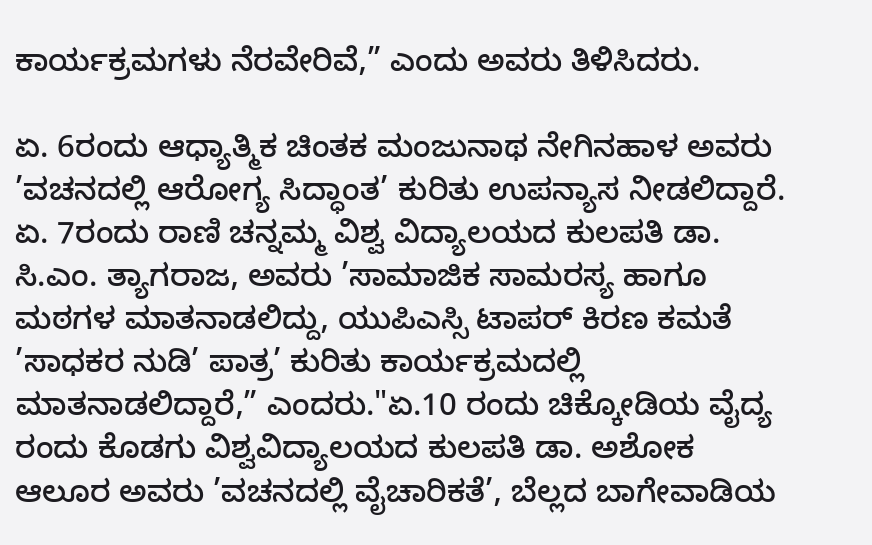ಕಾರ್ಯಕ್ರಮಗಳು ನೆರವೇರಿವೆ,” ಎಂದು ಅವರು ತಿಳಿಸಿದರು.

ಏ. 6ರಂದು ಆಧ್ಯಾತ್ಮಿಕ ಚಿಂತಕ ಮಂಜುನಾಥ ನೇಗಿನಹಾಳ ಅವರು ’ವಚನದಲ್ಲಿ ಆರೋಗ್ಯ ಸಿದ್ಧಾಂತ’ ಕುರಿತು ಉಪನ್ಯಾಸ ನೀಡಲಿದ್ದಾರೆ. ಏ. 7ರಂದು ರಾಣಿ ಚನ್ನಮ್ಮ ವಿಶ್ವ ವಿದ್ಯಾಲಯದ ಕುಲಪತಿ ಡಾ. ಸಿ.ಎಂ. ತ್ಯಾಗರಾಜ, ಅವರು ’ಸಾಮಾಜಿಕ ಸಾಮರಸ್ಯ ಹಾಗೂ ಮಠಗಳ ಮಾತನಾಡಲಿದ್ದು, ಯುಪಿಎಸ್ಸಿ ಟಾಪರ್ ಕಿರಣ ಕಮತೆ ’ಸಾಧಕರ ನುಡಿ’ ಪಾತ್ರ’ ಕುರಿತು ಕಾರ್ಯಕ್ರಮದಲ್ಲಿ ಮಾತನಾಡಲಿದ್ದಾರೆ,” ಎಂದರು."ಏ.10 ರಂದು ಚಿಕ್ಕೋಡಿಯ ವೈದ್ಯ ರಂದು ಕೊಡಗು ವಿಶ್ವವಿದ್ಯಾಲಯದ ಕುಲಪತಿ ಡಾ. ಅಶೋಕ ಆಲೂರ ಅವರು ’ವಚನದಲ್ಲಿ ವೈಚಾರಿಕತೆ’, ಬೆಲ್ಲದ ಬಾಗೇವಾಡಿಯ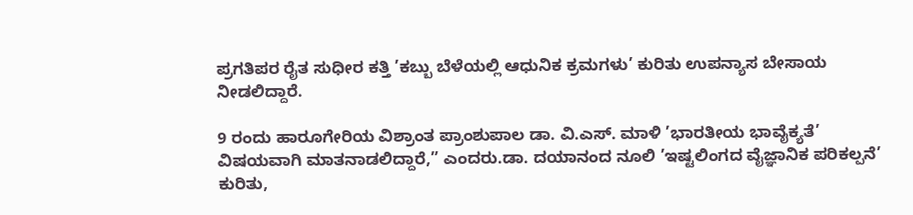ಪ್ರಗತಿಪರ ರೈತ ಸುಧೀರ ಕತ್ತಿ ’ಕಬ್ಬು ಬೆಳೆಯಲ್ಲಿ ಆಧುನಿಕ ಕ್ರಮಗಳು’ ಕುರಿತು ಉಪನ್ಯಾಸ ಬೇಸಾಯ ನೀಡಲಿದ್ದಾರೆ.

9 ರಂದು ಹಾರೂಗೇರಿಯ ವಿಶ್ರಾಂತ ಪ್ರಾಂಶುಪಾಲ ಡಾ. ವಿ.ಎಸ್‌. ಮಾಳಿ ’ಭಾರತೀಯ ಭಾವೈಕ್ಯತೆ’ ವಿಷಯವಾಗಿ ಮಾತನಾಡಲಿದ್ದಾರೆ,” ಎಂದರು.ಡಾ. ದಯಾನಂದ ನೂಲಿ ’ಇಷ್ಟಲಿಂಗದ ವೈಜ್ಞಾನಿಕ ಪರಿಕಲ್ಪನೆ’ ಕುರಿತು,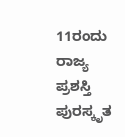11ರಂದು ರಾಜ್ಯ ಪ್ರಶಸ್ತಿ ಪುರಸ್ಕೃತ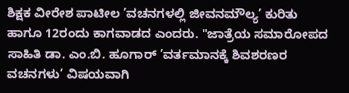ಶಿಕ್ಷಕ ವೀರೇಶ ಪಾಟೀಲ ’ವಚನಗಳಲ್ಲಿ ಜೀವನಮೌಲ್ಯ’ ಕುರಿತು ಹಾಗೂ 12ರಂದು ಕಾಗವಾಡದ ಎಂದರು. "ಜಾತ್ರೆಯ ಸಮಾರೋಪದ ಸಾಹಿತಿ ಡಾ. ಎಂ.ಬಿ. ಹೂಗಾರ್ ’ವರ್ತಮಾನಕ್ಕೆ ಶಿವಶರಣರ ವಚನಗಳು’ ವಿಷಯವಾಗಿ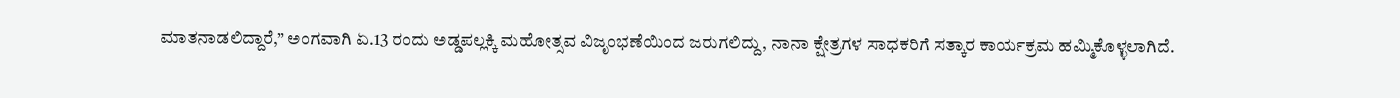ಮಾತನಾಡಲಿದ್ದಾರೆ,” ಅಂಗವಾಗಿ ಏ.13 ರಂದು ಅಡ್ಡಪಲ್ಲಕ್ಕಿ ಮಹೋತ್ಸವ ವಿಜೃಂಭಣೆಯಿಂದ ಜರುಗಲಿದ್ದು, ನಾನಾ ಕ್ಷೇತ್ರಗಳ ಸಾಧಕರಿಗೆ ಸತ್ಕಾರ ಕಾರ್ಯಕ್ರಮ ಹಮ್ಮಿಕೊಳ್ಳಲಾಗಿದೆ.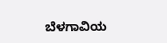ಬೆಳಗಾವಿಯ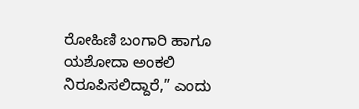ರೋಹಿಣಿ ಬಂಗಾರಿ ಹಾಗೂ ಯಶೋದಾ ಅಂಕಲಿ ನಿರೂಪಿಸಲಿದ್ದಾರೆ,” ಎಂದು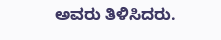ಅವರು ತಿಳಿಸಿದರು.